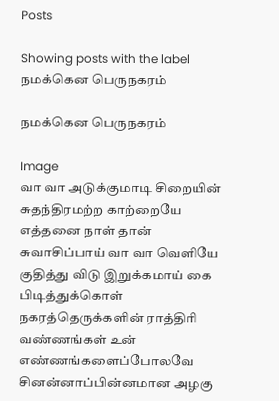Posts

Showing posts with the label நமக்கென பெருநகரம்

நமக்கென பெருநகரம்

Image
வா வா அடுக்குமாடி சிறையின் சுதந்திரமற்ற காற்றையே  எத்தனை நாள் தான் சுவாசிப்பாய் வா வா வெளியே குதித்து விடு இறுக்கமாய் கை பிடித்துக்கொள் நகரத்தெருக்களின் ராத்திரி வண்ணங்கள் உன் எண்ணங்களைப்போலவே  சினன்னாப்பின்னமான அழகு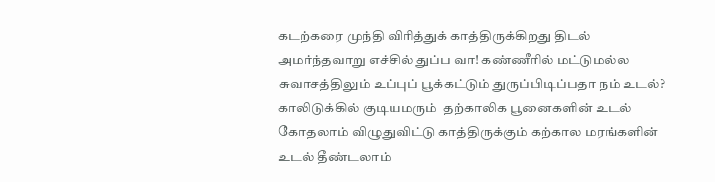கடற்கரை முந்தி விரித்துக் காத்திருக்கிறது திடல் அமர்ந்தவாறு எச்சில் துப்ப வா! கண்ணீரில் மட்டுமல்ல சுவாசத்திலும் உப்புப் பூக்கட்டும் துருப்பிடிப்பதா நம் உடல்? காலிடுக்கில் குடியமரும்  தற்காலிக பூனைகளின் உடல் கோதலாம் விழுதுவிட்டு காத்திருக்கும் கற்கால மரங்களின் உடல் தீண்டலாம்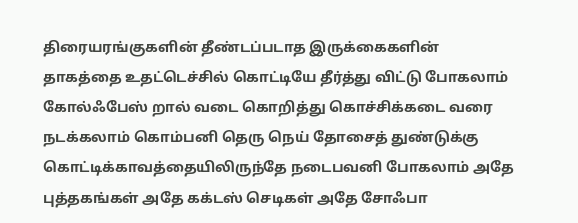திரையரங்குகளின் தீண்டப்படாத இருக்கைகளின் தாகத்தை உதட்டெச்சில் கொட்டியே தீர்த்து விட்டு போகலாம் கோல்ஃபேஸ் றால் வடை கொறித்து கொச்சிக்கடை வரை நடக்கலாம் கொம்பனி தெரு நெய் தோசைத் துண்டுக்கு கொட்டிக்காவத்தையிலிருந்தே நடைபவனி போகலாம் அதே புத்தகங்கள் அதே கக்டஸ் செடிகள் அதே சோஃபா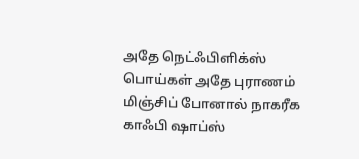அதே நெட்ஃபிளிக்ஸ் பொய்கள் அதே புராணம் மிஞ்சிப் போனால் நாகரீக காஃபி ஷாப்ஸ்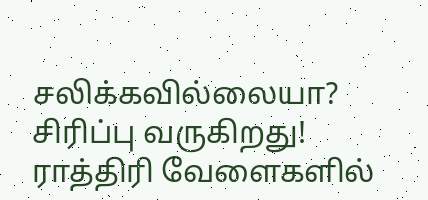சலிக்கவில்லையா? சிரிப்பு வருகிறது! ராத்திரி வேளைகளில்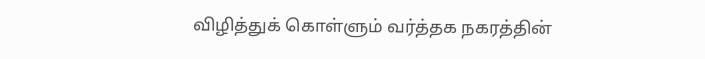விழித்துக் கொள்ளும் வர்த்தக நகரத்தின்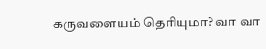கருவளையம் தெரியுமா? வா வா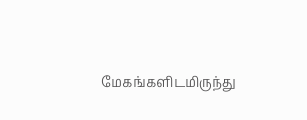மேகங்களிடமிருந்து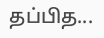தப்பித...